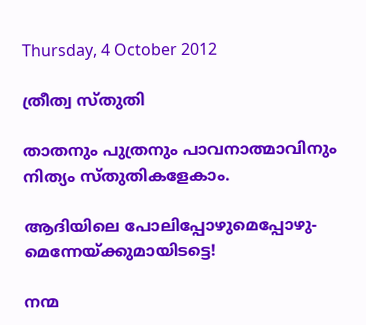Thursday, 4 October 2012

ത്രീത്വ സ്തുതി

താതനും പുത്രനും പാവനാത്മാവിനും
നിത്യം സ്തുതികളേകാം.

ആദിയിലെ പോലിപ്പോഴുമെപ്പോഴു-
മെന്നേയ്ക്കുമായിടട്ടെ!

നന്മ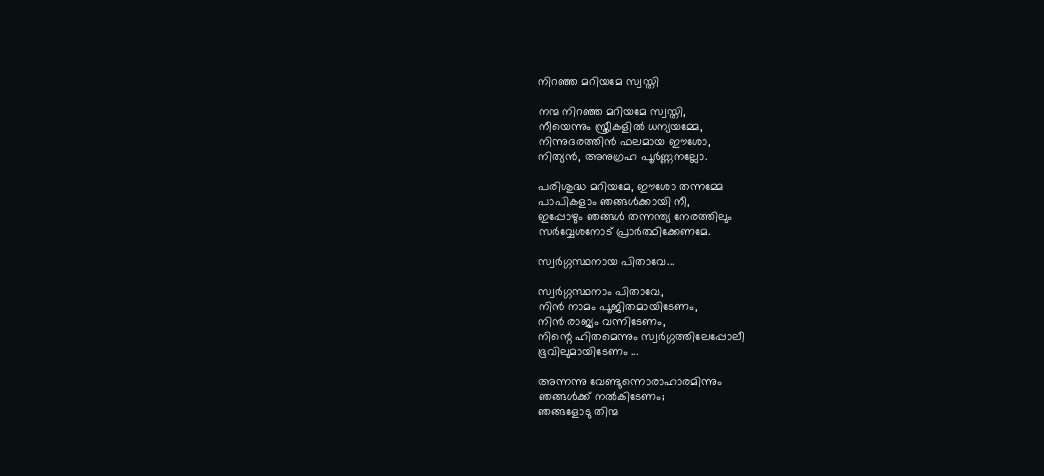നിറഞ്ഞ മറിയമേ സ്വസ്തി

നന്മ നിറഞ്ഞ മറിയമേ സ്വസ്തി,
നീയെന്നും സ്ത്രീകളില്‍ ധന്യയമ്മേ,
നിന്നുദരത്തിന്‍ ഫലമായ ഈശോ,
നിത്യന്‍, അനുഗ്രഹ പൂർണ്ണനല്ലോ.

പരിശുദ്ധ മറിയമേ, ഈശോ തന്നമ്മേ
പാപികളാം ഞങ്ങൾക്കായി നീ,
ഇപ്പോഴും ഞങ്ങള്‍ തന്നന്ത്യ നേരത്തിലും
സർവ്വേശനോട് പ്രാർത്ഥിക്കേണമേ.

സ്വര്‍ഗ്ഗസ്ഥനായ പിതാവേ...

സ്വർഗ്ഗസ്ഥനാം പിതാവേ,
നിന്‍ നാമം പൂജിതമായിടേണം,
നിന്‍ രാജ്യം വന്നിടേണം,
നിന്റെ ഹിതമെന്നും സ്വർഗ്ഗത്തിലേപ്പോലീ
ഭൂവിലുമായിടേണം ...

അന്നന്നു വേണ്ടുന്നൊരാഹാരമിന്നും
ഞങ്ങൾക്ക് നൽകിടേണം;
ഞങ്ങളോടു തിന്മ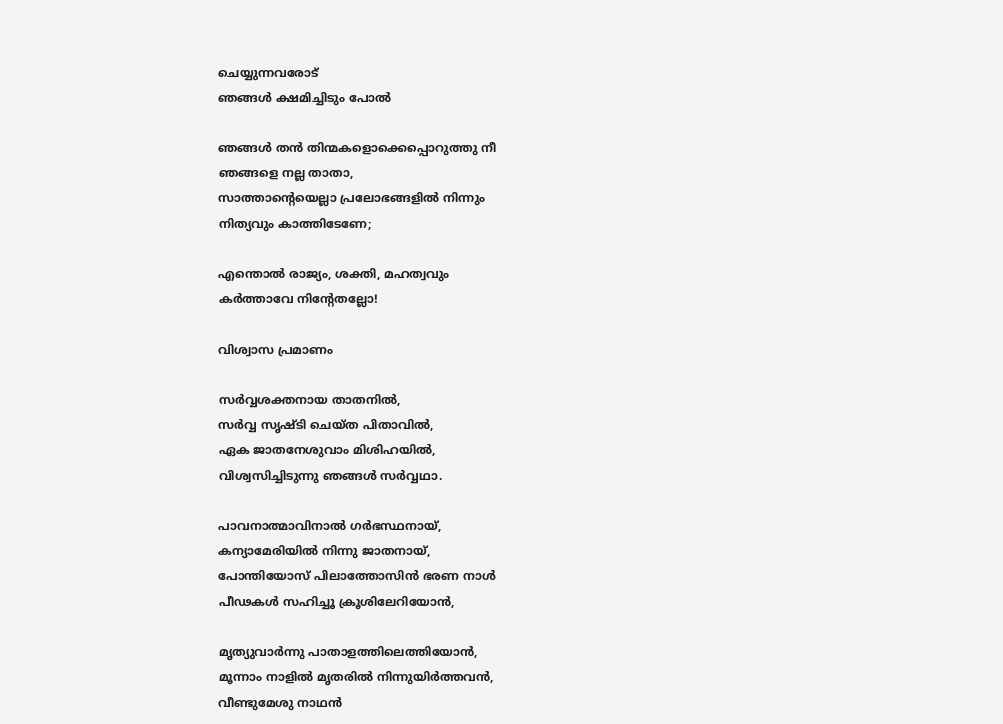ചെയ്യുന്നവരോട്‌
ഞങ്ങള്‍ ക്ഷമിച്ചിടും പോല്‍

ഞങ്ങള്‍ തന്‍ തിന്മകളൊക്കെപ്പൊറുത്തു നീ
ഞങ്ങളെ നല്ല താതാ,
സാത്താന്റെയെല്ലാ പ്രലോഭങ്ങളില്‍ നിന്നും
നിത്യവും കാത്തിടേണേ;

എന്തൊല്‍ രാജ്യം, ശക്തി, മഹത്വവും
കർത്താവേ നിന്റേതല്ലോ!

വിശ്വാസ പ്രമാണം

സർവ്വശക്തനായ താതനില്‍,
സർവ്വ സൃഷ്ടി ചെയ്ത പിതാവില്‍,
ഏക ജാതനേശുവാം മിശിഹയില്‍,
വിശ്വസിച്ചിടുന്നു ഞങ്ങള്‍ സർവ്വഥാ.

പാവനാത്മാവിനാല്‍ ഗർഭസ്ഥനായ്,
കന്യാമേരിയില്‍ നിന്നു ജാതനായ്‌,
പോന്തിയോസ്‌ പിലാത്തോസിന്‍ ഭരണ നാള്‍
പീഢകള്‍ സഹിച്ചൂ ക്രൂശിലേറിയോന്‍,

മൃത്യുവാർന്നു പാതാളത്തിലെത്തിയോന്‍,
മൂന്നാം നാളില്‍ മൃതരില്‍ നിന്നുയിർത്തവൻ,
വീണ്ടുമേശു നാഥന്‍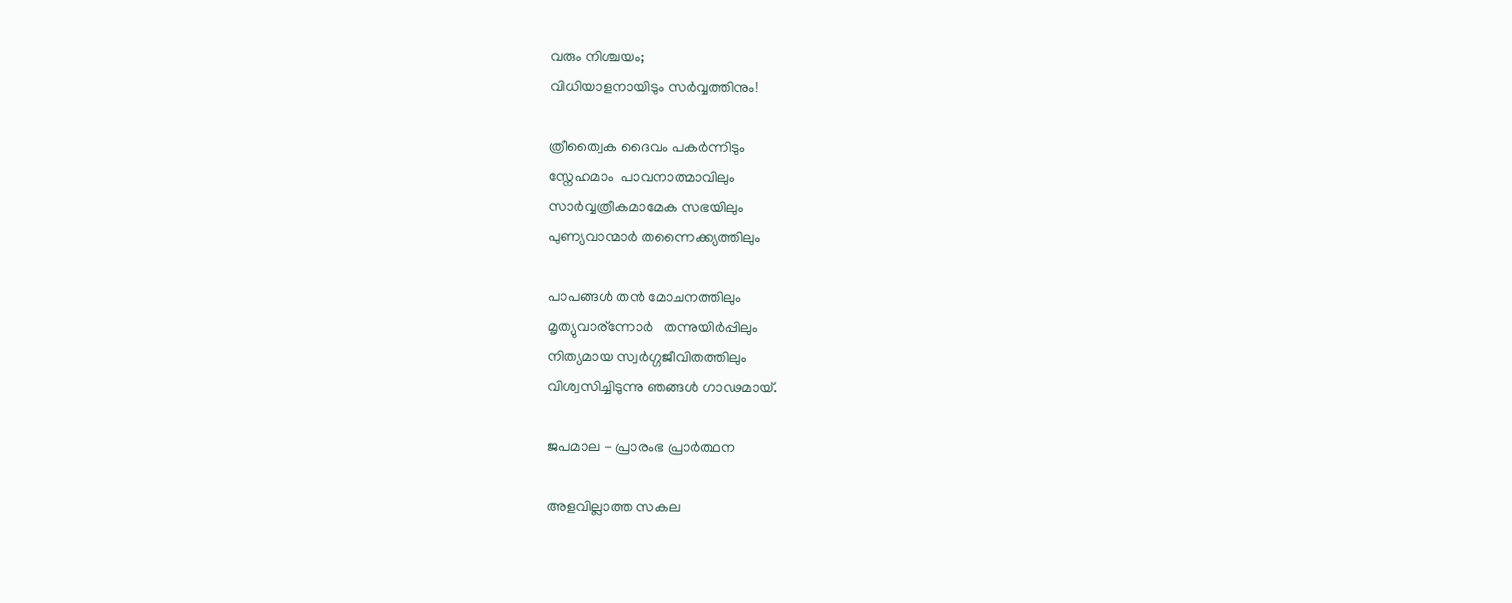വരും നിശ്ചയം;
വിധിയാളനായിടും സർവ്വത്തിനും!

ത്രീത്വൈക ദൈവം പകര്‍ന്നിടും
സ്നേഹമാം  പാവനാത്മാവിലും
സാർവ്വത്രീകമാമേക സഭയിലും
പുണ്യവാന്മാര്‍ തന്നൈക്ക്യത്തിലും

പാപങ്ങള്‍ തന്‍ മോചനത്തിലും
മൃത്യുവാര്ന്നോര്‍   തന്നുയിർപ്പിലും
നിത്യമായ സ്വർഗ്ഗജീവിതത്തിലും
വിശ്വസിച്ചിടുന്നു ഞങ്ങള്‍ ഗാഢമായ്‌.

ജപമാല - പ്രാരംഭ പ്രാർത്ഥന

അളവില്ലാത്ത സകല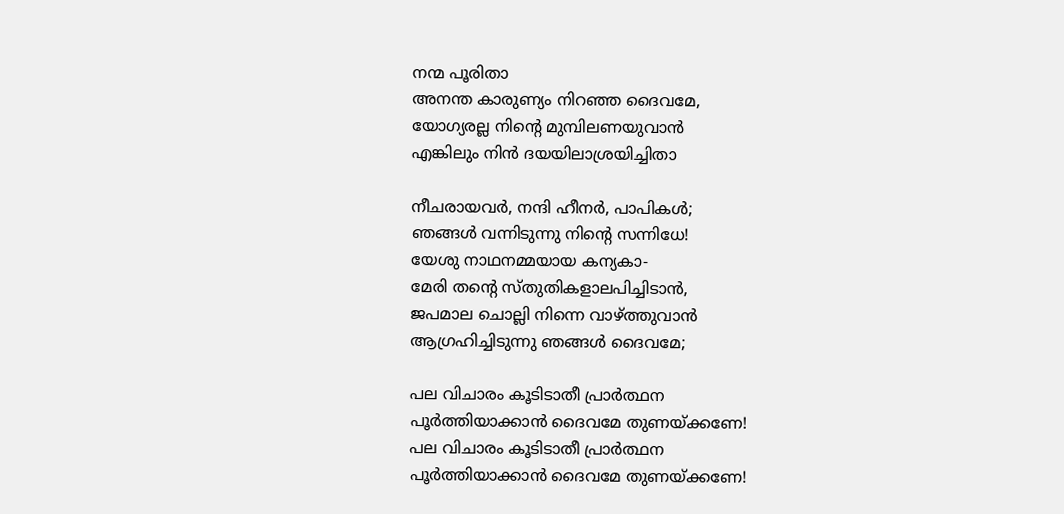നന്മ‍ പൂരിതാ
അനന്ത കാരുണ്യം നിറഞ്ഞ ദൈവമേ,
യോഗ്യരല്ല നിന്റെ മുമ്പിലണയുവാന്‍
എങ്കിലും നിന്‍ ദയയിലാശ്രയിച്ചിതാ

നീചരായവര്‍, നന്ദി ഹീനര്‍, പാപികള്‍;
ഞങ്ങള്‍ വന്നിടുന്നു നിന്റെ സന്നിധേ!
യേശു നാഥനമ്മയായ കന്യകാ-
മേരി തന്റെ സ്തുതികളാലപിച്ചിടാന്‍,
ജപമാല ചൊല്ലി നിന്നെ വാഴ്ത്തുവാന്‍
ആഗ്രഹിച്ചിടുന്നു ഞങ്ങള്‍ ദൈവമേ;

പല വിചാരം കൂടിടാതീ പ്രാർത്ഥന
പൂർത്തിയാക്കാൻ ദൈവമേ തുണയ്ക്കണേ!
പല വിചാരം കൂടിടാതീ പ്രാർത്ഥന
പൂർത്തിയാക്കാൻ ദൈവമേ തുണയ്ക്കണേ!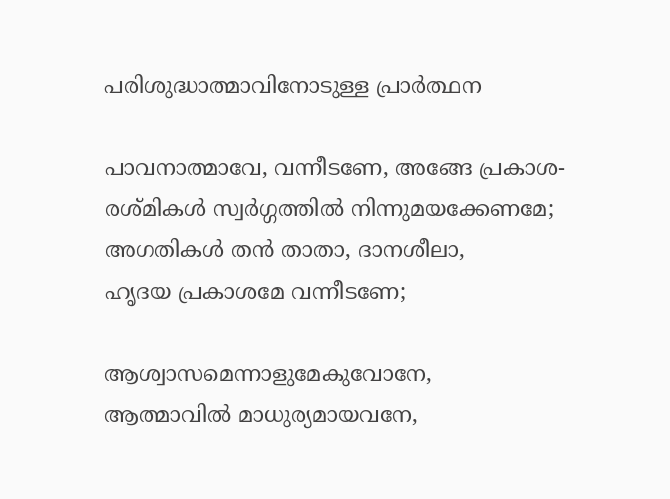പരിശുദ്ധാത്മാവിനോടുള്ള പ്രാർത്ഥന

പാവനാത്മാവേ, വന്നീടണേ, അങ്ങേ പ്രകാശ-
രശ്മികള്‍ സ്വർഗ്ഗത്തിൽ നിന്നുമയക്കേണമേ;
അഗതികള്‍ തന്‍ താതാ, ദാനശീലാ,
ഹൃദയ പ്രകാശമേ വന്നീടണേ;

ആശ്വാസമെന്നാളുമേകുവോനേ,
ആത്മാവില്‍ മാധുര്യമായവനേ,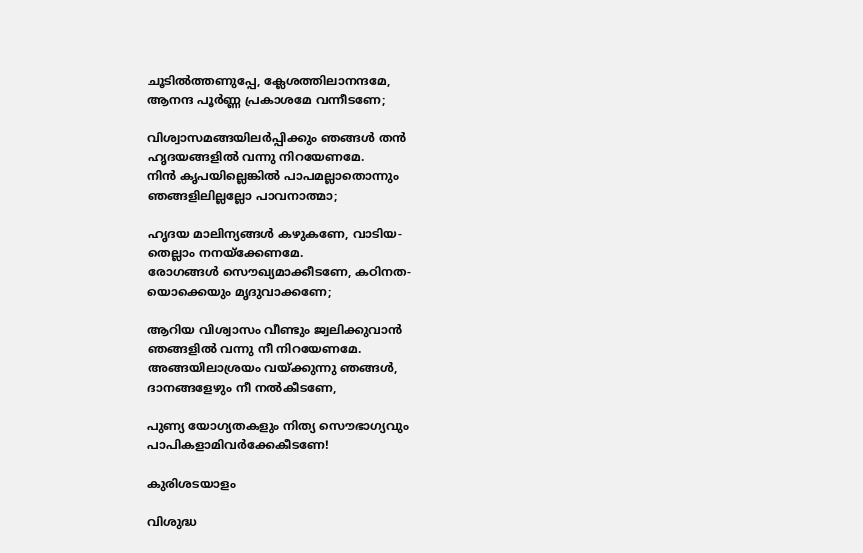ചൂടിൽത്തണുപ്പേ, ക്ലേശത്തിലാനന്ദമേ,
ആനന്ദ പൂർണ്ണ പ്രകാശമേ വന്നീടണേ;

വിശ്വാസമങ്ങയിലർപ്പിക്കും ഞങ്ങള്‍ തന്‍
ഹൃദയങ്ങളില്‍ വന്നു നിറയേണമേ.
നിന്‍ കൃപയില്ലെങ്കില്‍ പാപമല്ലാതൊന്നും
ഞങ്ങളിലില്ലല്ലോ പാവനാത്മാ;

ഹൃദയ മാലിന്യങ്ങള്‍ കഴുകണേ, വാടിയ-
തെല്ലാം നനയ്ക്കേണമേ.
രോഗങ്ങള്‍ സൌഖ്യമാക്കീടണേ, കഠിനത-
യൊക്കെയും മൃദുവാക്കണേ;

ആറിയ വിശ്വാസം വീണ്ടും ജ്വലിക്കുവാന്‍
ഞങ്ങളില്‍ വന്നു നീ നിറയേണമേ.
അങ്ങയിലാശ്രയം വയ്ക്കുന്നു ഞങ്ങള്‍,
ദാനങ്ങളേഴും നീ നൽകീടണേ,

പുണ്യ യോഗ്യതകളും നിത്യ സൌഭാഗ്യവും
പാപികളാമിവർക്കേകീടണേ!

കുരിശടയാളം

വിശുദ്ധ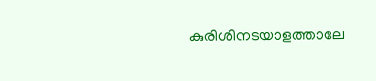കുരിശിനടയാളത്താലേ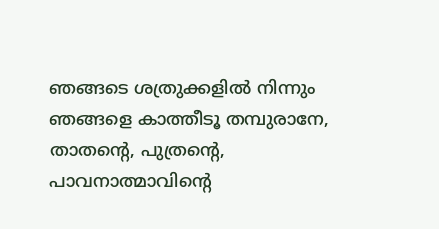ഞങ്ങടെ ശത്രുക്കളില്‍ നിന്നും
ഞങ്ങളെ കാത്തീടൂ തമ്പുരാനേ,
താതന്റെ, പുത്രന്റെ, പാവനാത്മാവിന്റെ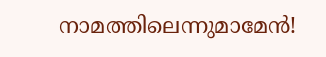നാമത്തിലെന്നുമാമേന്‍!